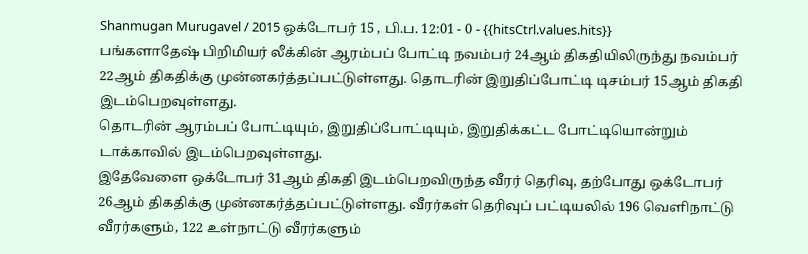Shanmugan Murugavel / 2015 ஒக்டோபர் 15 , பி.ப. 12:01 - 0 - {{hitsCtrl.values.hits}}
பங்களாதேஷ் பிறிமியர் லீக்கின் ஆரம்பப் போட்டி நவம்பர் 24ஆம் திகதியிலிருந்து நவம்பர் 22ஆம் திகதிக்கு முன்னகர்த்தப்பட்டுள்ளது. தொடரின் இறுதிப்போட்டி டிசம்பர் 15ஆம் திகதி இடம்பெறவுள்ளது.
தொடரின் ஆரம்பப் போட்டியும், இறுதிப்போட்டியும், இறுதிக்கட்ட போட்டியொன்றும் டாக்காவில் இடம்பெறவுள்ளது.
இதேவேளை ஒக்டோபர் 31ஆம் திகதி இடம்பெறவிருந்த வீரர் தெரிவு, தற்போது ஒக்டோபர் 26ஆம் திகதிக்கு முன்னகர்த்தப்பட்டுள்ளது. வீரர்கள் தெரிவுப் பட்டியலில் 196 வெளிநாட்டு வீரர்களும், 122 உள்நாட்டு வீரர்களும்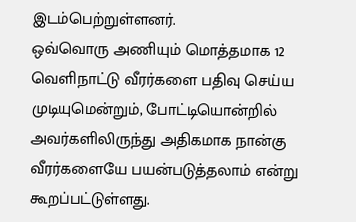இடம்பெற்றுள்ளனர்.
ஒவ்வொரு அணியும் மொத்தமாக 12 வெளிநாட்டு வீரர்களை பதிவு செய்ய முடியுமென்றும், போட்டியொன்றில் அவர்களிலிருந்து அதிகமாக நான்கு வீரர்களையே பயன்படுத்தலாம் என்று கூறப்பட்டுள்ளது.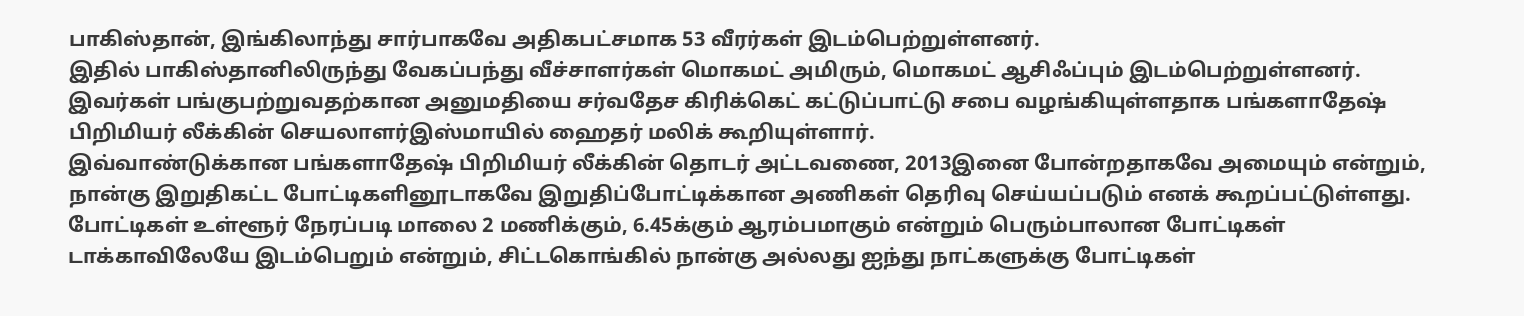பாகிஸ்தான், இங்கிலாந்து சார்பாகவே அதிகபட்சமாக 53 வீரர்கள் இடம்பெற்றுள்ளனர்.
இதில் பாகிஸ்தானிலிருந்து வேகப்பந்து வீச்சாளர்கள் மொகமட் அமிரும், மொகமட் ஆசிஃப்பும் இடம்பெற்றுள்ளனர். இவர்கள் பங்குபற்றுவதற்கான அனுமதியை சர்வதேச கிரிக்கெட் கட்டுப்பாட்டு சபை வழங்கியுள்ளதாக பங்களாதேஷ் பிறிமியர் லீக்கின் செயலாளர்இஸ்மாயில் ஹைதர் மலிக் கூறியுள்ளார்.
இவ்வாண்டுக்கான பங்களாதேஷ் பிறிமியர் லீக்கின் தொடர் அட்டவணை, 2013இனை போன்றதாகவே அமையும் என்றும், நான்கு இறுதிகட்ட போட்டிகளினூடாகவே இறுதிப்போட்டிக்கான அணிகள் தெரிவு செய்யப்படும் எனக் கூறப்பட்டுள்ளது. போட்டிகள் உள்ளூர் நேரப்படி மாலை 2 மணிக்கும், 6.45க்கும் ஆரம்பமாகும் என்றும் பெரும்பாலான போட்டிகள் டாக்காவிலேயே இடம்பெறும் என்றும், சிட்டகொங்கில் நான்கு அல்லது ஐந்து நாட்களுக்கு போட்டிகள்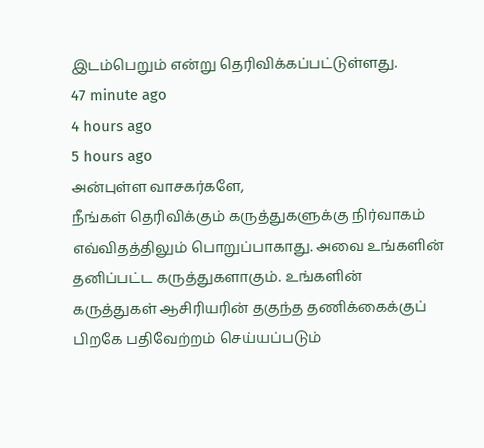இடம்பெறும் என்று தெரிவிக்கப்பட்டுள்ளது.
47 minute ago
4 hours ago
5 hours ago
அன்புள்ள வாசகர்களே,
நீங்கள் தெரிவிக்கும் கருத்துகளுக்கு நிர்வாகம் எவ்விதத்திலும் பொறுப்பாகாது. அவை உங்களின் தனிப்பட்ட கருத்துகளாகும். உங்களின் கருத்துகள் ஆசிரியரின் தகுந்த தணிக்கைக்குப் பிறகே பதிவேற்றம் செய்யப்படும்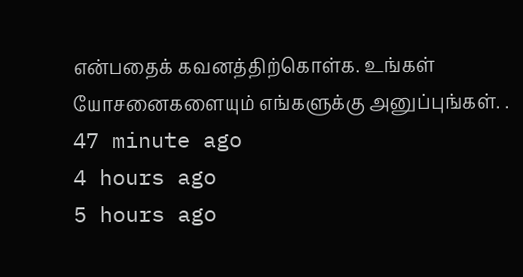என்பதைக் கவனத்திற்கொள்க. உங்கள் யோசனைகளையும் எங்களுக்கு அனுப்புங்கள். .
47 minute ago
4 hours ago
5 hours ago